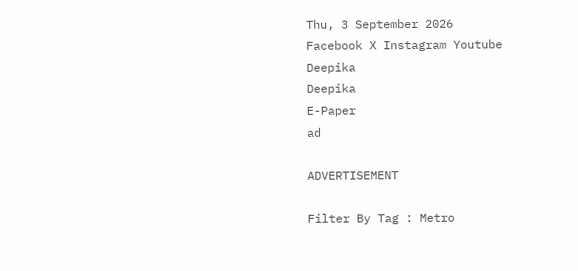Thu, 3 September 2026
Facebook X Instagram Youtube
Deepika
Deepika
E-Paper
ad

ADVERTISEMENT

Filter By Tag : Metro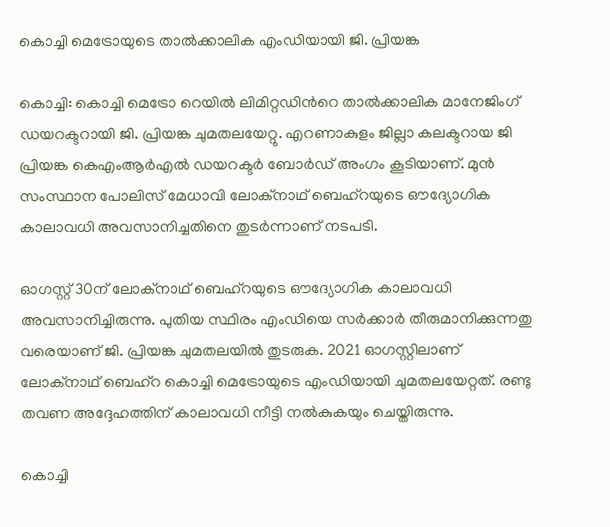കൊച്ചി മെട്രോയുടെ താല്‍ക്കാലിക എംഡിയായി ജി. പ്രിയങ്ക

കൊച്ചി: കൊച്ചി മെട്രോ റെയില്‍ ലിമിറ്റഡിന്‍റെ താല്‍ക്കാലിക മാനേജിംഗ് ഡയറക്ടറായി ജി. പ്രിയങ്ക ചുമതലയേറ്റു. എറണാകുളം ജില്ലാ കലക്ടറായ ജി പ്രിയങ്ക കെഎംആര്‍എല്‍ ഡയറക്ടര്‍ ബോര്‍ഡ് അംഗം കൂടിയാണ്. മുന്‍ സംസ്ഥാന പോലിസ് മേധാവി ലോക്നാഥ് ബെഹ്‌റയുടെ ഔദ്യോഗിക കാലാവധി അവസാനിച്ചതിനെ തുടര്‍ന്നാണ് നടപടി.

ഓഗസ്റ്റ് 30ന് ലോക്‌നാഥ് ബെഹ്റയുടെ ഔദ്യോഗിക കാലാവധി അവസാനിച്ചിരുന്നു. പുതിയ സ്ഥിരം എംഡിയെ സര്‍ക്കാര്‍ തീരുമാനിക്കുന്നതു വരെയാണ് ജി. പ്രിയങ്ക ചുമതലയില്‍ തുടരുക. 2021 ഓഗസ്റ്റിലാണ് ലോക്നാഥ് ബെഹ്റ കൊച്ചി മെട്രോയുടെ എംഡിയായി ചുമതലയേറ്റത്. രണ്ടു തവണ അദ്ദേഹത്തിന് കാലാവധി നീട്ടി നല്‍കുകയും ചെയ്തിരുന്നു.

കൊച്ചി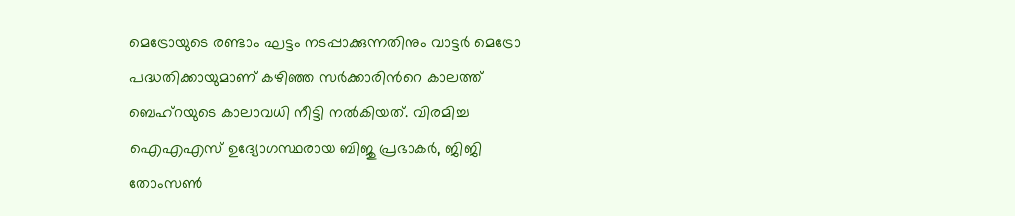മെട്രോയുടെ രണ്ടാം ഘട്ടം നടപ്പാക്കുന്നതിനും വാട്ടര്‍ മെട്രോ പദ്ധതിക്കായുമാണ് കഴിഞ്ഞ സര്‍ക്കാരിന്‍റെ കാലത്ത് ബെഹ്‌റയുടെ കാലാവധി നീട്ടി നല്‍കിയത്. വിരമിച്ച ഐഎഎസ് ഉദ്യോഗസ്ഥരായ ബിജു പ്രഭാകര്‍, ജിജി തോംസണ്‍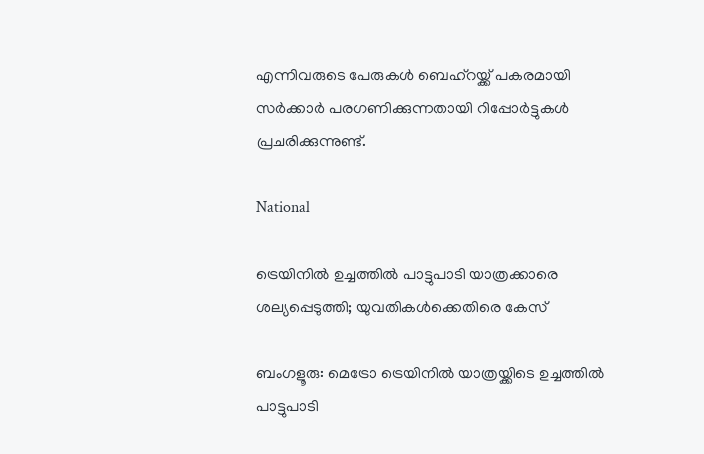എന്നിവരുടെ പേരുകള്‍ ബെഹ്റയ്ക്ക് പകരമായി സര്‍ക്കാര്‍ പരഗണിക്കുന്നതായി റിപ്പോര്‍ട്ടുകള്‍ പ്രചരിക്കുന്നുണ്ട്.

National

ട്രെയിനിൽ ഉച്ചത്തിൽ പാട്ടുപാടി യാത്രക്കാരെ ശല്യപ്പെടുത്തി; യുവതികൾക്കെതിരെ കേസ്

ബംഗളൂരു: മെട്രോ ട്രെയിനിൽ യാത്രയ്ക്കിടെ ഉച്ചത്തിൽ പാട്ടുപാടി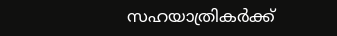സഹയാത്രികർക്ക്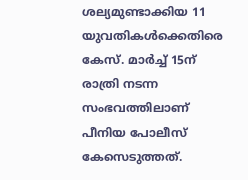ശല്യമുണ്ടാക്കിയ 11 യുവതികൾക്കെതിരെ കേസ്. മാർച്ച് 15ന് രാത്രി നടന്ന സംഭവത്തിലാണ് പീനിയ പോലീസ് കേസെടുത്തത്.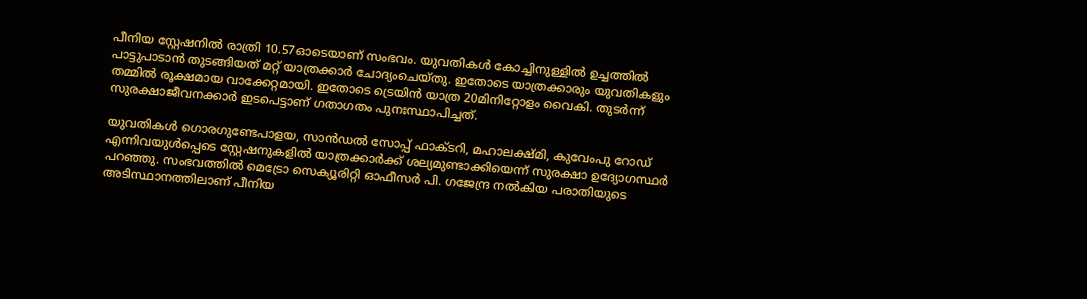പീനിയ സ്റ്റേഷനിൽ രാത്രി 10.57ഓടെയാണ് സംഭവം. യുവതികൾ കോച്ചിനുള്ളിൽ ഉച്ചത്തിൽ പാട്ടുപാടാൻ തുടങ്ങിയത് മറ്റ് യാത്രക്കാർ ചോദ്യംചെയ്തു. ഇതോടെ യാത്രക്കാരും യുവതികളും തമ്മിൽ രൂക്ഷമായ വാക്കേറ്റമായി. ഇതോടെ ട്രെയിൻ യാത്ര 20മിനിറ്റോളം വൈകി. തുടർന്ന് സുരക്ഷാജീവനക്കാർ ഇടപെട്ടാണ് ഗതാഗതം പുനഃസ്ഥാപിച്ചത്.

യുവതികൾ ഗൊരഗുണ്ടേപാളയ, സാൻഡൽ സോപ്പ് ഫാക്ടറി, മഹാലക്ഷ്മി, കുവേംപു റോഡ് എന്നിവയുൾപ്പെടെ സ്റ്റേഷനുകളിൽ യാത്രക്കാർക്ക് ശല്യമുണ്ടാക്കിയെന്ന് സുരക്ഷാ ഉദ്യോഗസ്ഥർ പറഞ്ഞു. സംഭവത്തിൽ മെട്രോ സെക്യൂരിറ്റി ഓഫീസർ പി. ഗജേന്ദ്ര നൽകിയ പരാതിയുടെ അടിസ്ഥാനത്തിലാണ് പീനിയ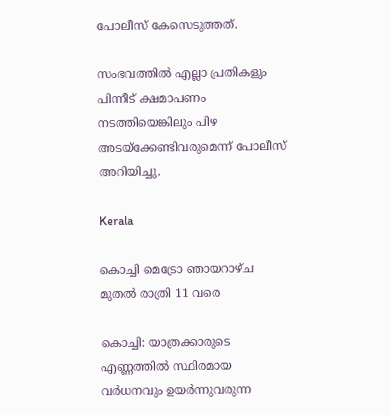പോലീസ് കേസെടുത്തത്.

സംഭവത്തിൽ എല്ലാ പ്രതികളും പിന്നീട് ക്ഷമാപണം നടത്തിയെങ്കിലും പിഴ അടയ്‌ക്കേണ്ടിവരുമെന്ന് പോലീസ് അറിയിച്ചു.

Kerala

കൊച്ചി മെട്രോ ഞായറാഴ്ച മുതൽ രാത്രി 11 വരെ

കൊച്ചി: യാത്രക്കാരുടെ എണ്ണത്തിൽ സ്ഥിരമായ വർധനവും ഉയർന്നുവരുന്ന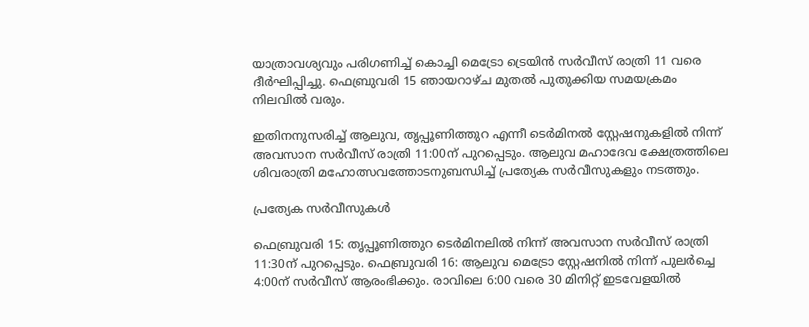യാത്രാവശ്യവും പരിഗണിച്ച് കൊച്ചി മെട്രോ ട്രെയിൻ സർവീസ് രാത്രി 11 വരെ ദീർഘിപ്പിച്ചു. ഫെബ്രുവരി 15 ഞായറാഴ്ച മുതൽ പുതുക്കിയ സമയക്രമം നിലവിൽ വരും.

ഇതിനനുസരിച്ച് ആലുവ, തൃപ്പൂണിത്തുറ എന്നീ ടെർമിനൽ സ്റ്റേഷനുകളിൽ നിന്ന് അവസാന സർവീസ് രാത്രി 11:00ന് പുറപ്പെടും. ആലുവ മഹാദേവ ക്ഷേത്രത്തിലെ ശിവരാത്രി മഹോത്സവത്തോടനുബന്ധിച്ച് പ്രത്യേക സർവീസുകളും നടത്തും.

പ്രത്യേക സർവീസുകൾ

ഫെബ്രുവരി 15: തൃപ്പൂണിത്തുറ ടെർമിനലിൽ നിന്ന് അവസാന സർവീസ് രാത്രി 11:30ന് പുറപ്പെടും. ഫെബ്രുവരി 16: ആലുവ മെട്രോ സ്റ്റേഷനിൽ നിന്ന് പുലർച്ചെ 4:00ന് സർവീസ് ആരംഭിക്കും. രാവിലെ 6:00 വരെ 30 മിനിറ്റ് ഇടവേളയിൽ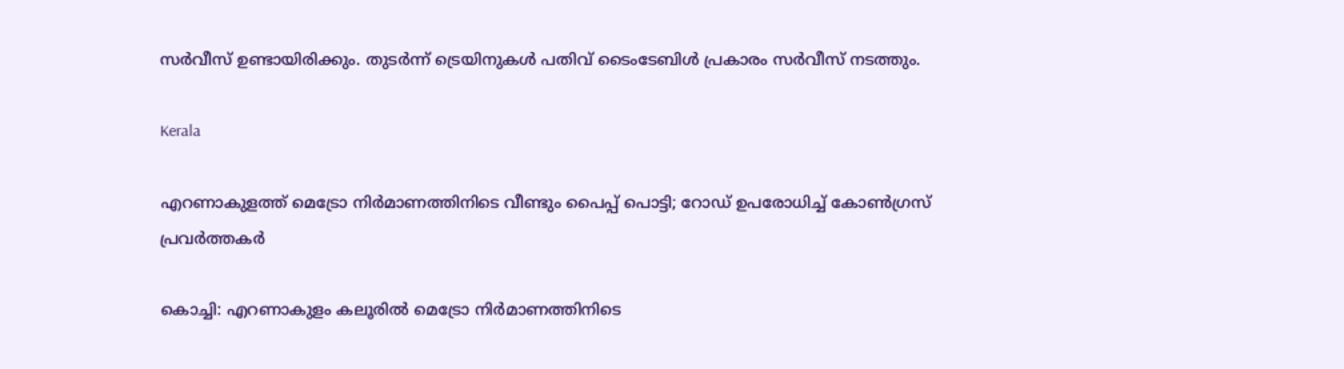സർവീസ് ഉണ്ടായിരിക്കും. തുടർന്ന് ട്രെയിനുകൾ പതിവ് ടൈംടേബിൾ പ്രകാരം സർവീസ് നടത്തും.

Kerala

എറണാകുളത്ത് മെട്രോ നിർമാണത്തിനിടെ വീണ്ടും പൈപ്പ് പൊട്ടി; റോഡ് ഉപരോധിച്ച് കോണ്‍ഗ്രസ് പ്രവർത്തകർ

കൊച്ചി: എറണാകുളം കലൂരിൽ മെട്രോ നിർമാണത്തിനിടെ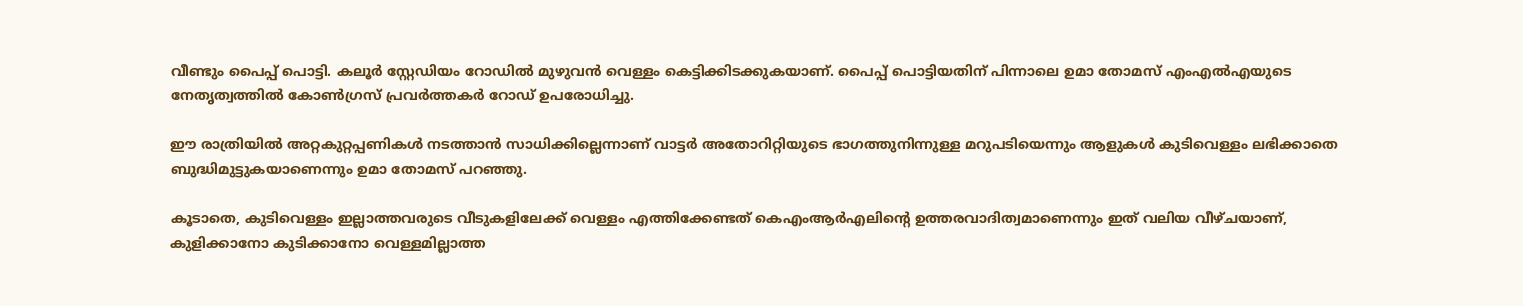വീണ്ടും പൈപ്പ് പൊട്ടി. കലൂർ സ്റ്റേഡിയം റോഡില്‍ മുഴുവൻ വെള്ളം കെട്ടിക്കിടക്കുകയാണ്. പൈപ്പ് പൊട്ടിയതിന് പിന്നാലെ ഉമാ തോമസ് എംഎൽഎയുടെ നേതൃത്വത്തില്‍ കോൺഗ്രസ് പ്രവർത്തകര്‍ റോഡ് ഉപരോധിച്ചു.

ഈ രാത്രിയില്‍ അറ്റകുറ്റപ്പണികൾ നടത്താൻ സാധിക്കില്ലെന്നാണ് വാട്ടര്‍ അതോറിറ്റിയുടെ ഭാഗത്തുനിന്നുള്ള മറുപടിയെന്നും ആളുകൾ കുടിവെള്ളം ലഭിക്കാതെ ബുദ്ധിമുട്ടുകയാണെന്നും ഉമാ തോമസ് പറഞ്ഞു.

കൂടാതെ, കുടിവെള്ളം ഇല്ലാത്തവരുടെ വീടുകളിലേക്ക് വെള്ളം എത്തിക്കേണ്ടത് കെഎംആർഎലിന്‍റെ ഉത്തരവാദിത്വമാണെന്നും ഇത് വലിയ വീഴ്ചയാണ്, കുളിക്കാനോ കുടിക്കാനോ വെള്ളമില്ലാത്ത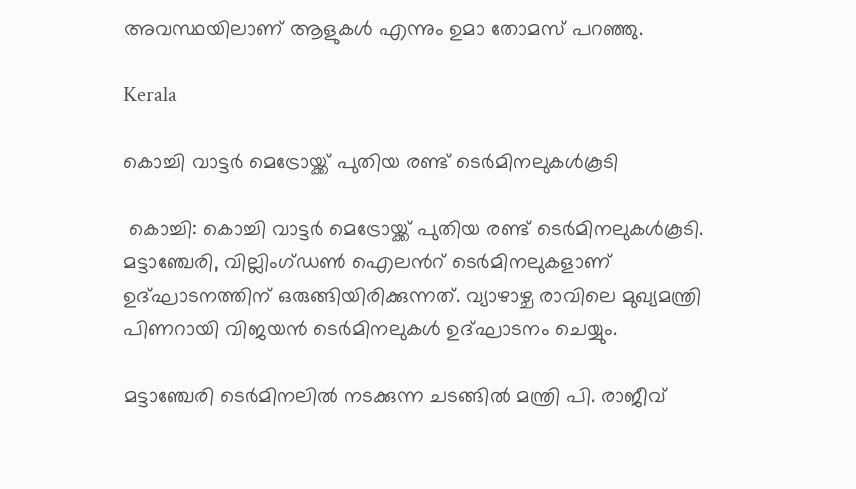അവസ്ഥയിലാണ് ആളുകൾ എന്നും ഉമാ തോമസ് പറഞ്ഞു.

Kerala

കൊച്ചി വാട്ടർ മെട്രോയ്ക്ക് പുതിയ രണ്ട് ടെർമിനലുകൾകൂടി

 കൊച്ചി: കൊച്ചി വാട്ടർ മെട്രോയ്ക്ക് പുതിയ രണ്ട് ടെർമിനലുകൾകൂടി. മട്ടാഞ്ചേരി, വില്ലിംഗ്ഡണ്‍ ഐലന്‍റ് ടെര്‍മിനലുകളാണ് ഉദ്ഘാടനത്തിന് ഒരുങ്ങിയിരിക്കുന്നത്. വ്യാഴാഴ്ച രാവിലെ മുഖ്യമന്ത്രി പിണറായി വിജയന്‍ ടെർമിനലുകൾ ഉദ്ഘാടനം ചെയ്യും.

മട്ടാഞ്ചേരി ടെര്‍മിനലില്‍ നടക്കുന്ന ചടങ്ങില്‍ മന്ത്രി പി. രാജീവ്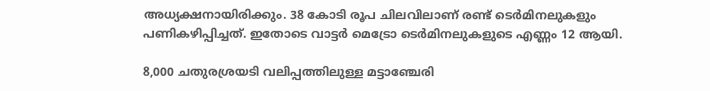അധ്യക്ഷനായിരിക്കും. 38 കോടി രൂപ ചിലവിലാണ് രണ്ട് ടെര്‍മിനലുകളും പണികഴിപ്പിച്ചത്. ഇതോടെ വാട്ടര്‍ മെട്രോ ടെര്‍മിനലുകളുടെ എണ്ണം 12 ആയി.

8,000 ചതുരശ്രയടി വലിപ്പത്തിലുള്ള മട്ടാഞ്ചേരി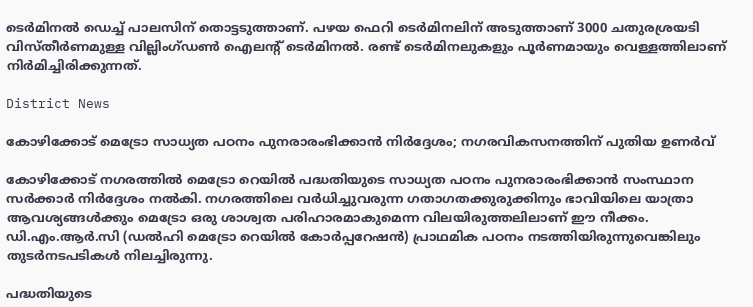ടെര്‍മിനല്‍ ഡെച്ച് പാലസിന് തൊട്ടടുത്താണ്. പഴയ ഫെറി ടെര്‍മിനലിന് അടുത്താണ് 3000 ചതുരശ്രയടി വിസ്തീര്‍ണമുള്ള വില്ലിംഗ്ഡണ്‍ ഐലന്‍റ് ടെര്‍മിനല്‍. രണ്ട് ടെര്‍മിനലുകളും പൂര്‍ണമായും വെള്ളത്തിലാണ് നിര്‍മിച്ചിരിക്കുന്നത്.

District News

കോഴിക്കോട് മെട്രോ സാധ്യത പഠനം പുനരാരംഭിക്കാൻ നിർദ്ദേശം; നഗരവികസനത്തിന് പുതിയ ഉണർവ്

കോഴിക്കോട് നഗരത്തിൽ മെട്രോ റെയിൽ പദ്ധതിയുടെ സാധ്യത പഠനം പുനരാരംഭിക്കാൻ സംസ്ഥാന സർക്കാർ നിർദ്ദേശം നൽകി. നഗരത്തിലെ വർധിച്ചുവരുന്ന ഗതാഗതക്കുരുക്കിനും ഭാവിയിലെ യാത്രാ ആവശ്യങ്ങൾക്കും മെട്രോ ഒരു ശാശ്വത പരിഹാരമാകുമെന്ന വിലയിരുത്തലിലാണ് ഈ നീക്കം. ഡി.എം.ആർ.സി (ഡൽഹി മെട്രോ റെയിൽ കോർപ്പറേഷൻ) പ്രാഥമിക പഠനം നടത്തിയിരുന്നുവെങ്കിലും തുടർനടപടികൾ നിലച്ചിരുന്നു.

പദ്ധതിയുടെ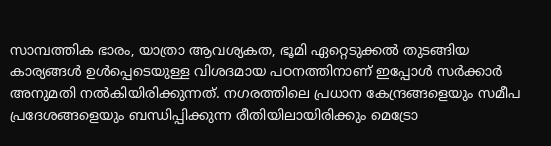സാമ്പത്തിക ഭാരം, യാത്രാ ആവശ്യകത, ഭൂമി ഏറ്റെടുക്കൽ തുടങ്ങിയ കാര്യങ്ങൾ ഉൾപ്പെടെയുള്ള വിശദമായ പഠനത്തിനാണ് ഇപ്പോൾ സർക്കാർ അനുമതി നൽകിയിരിക്കുന്നത്. നഗരത്തിലെ പ്രധാന കേന്ദ്രങ്ങളെയും സമീപ പ്രദേശങ്ങളെയും ബന്ധിപ്പിക്കുന്ന രീതിയിലായിരിക്കും മെട്രോ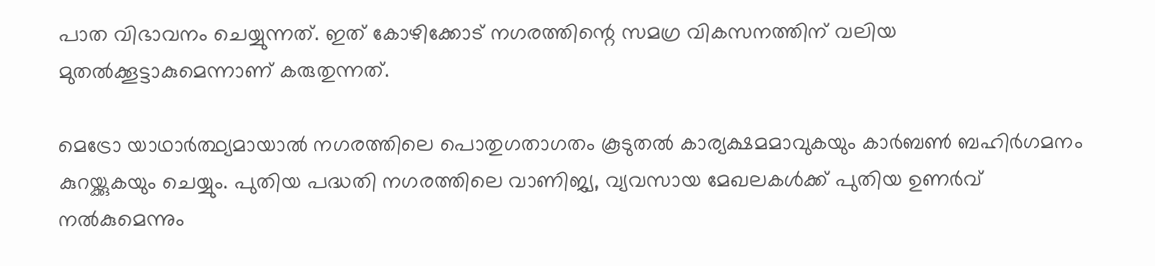പാത വിഭാവനം ചെയ്യുന്നത്. ഇത് കോഴിക്കോട് നഗരത്തിന്റെ സമഗ്ര വികസനത്തിന് വലിയ മുതൽക്കൂട്ടാകുമെന്നാണ് കരുതുന്നത്.

മെട്രോ യാഥാർത്ഥ്യമായാൽ നഗരത്തിലെ പൊതുഗതാഗതം കൂടുതൽ കാര്യക്ഷമമാവുകയും കാർബൺ ബഹിർഗമനം കുറയ്ക്കുകയും ചെയ്യും. പുതിയ പദ്ധതി നഗരത്തിലെ വാണിജ്യ, വ്യവസായ മേഖലകൾക്ക് പുതിയ ഉണർവ് നൽകുമെന്നും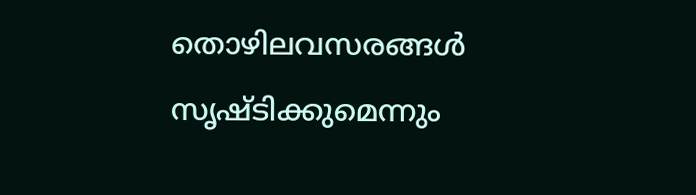തൊഴിലവസരങ്ങൾ സൃഷ്ടിക്കുമെന്നും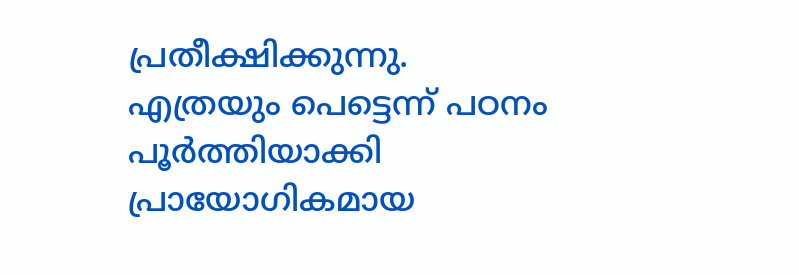പ്രതീക്ഷിക്കുന്നു. എത്രയും പെട്ടെന്ന് പഠനം പൂർത്തിയാക്കി പ്രായോഗികമായ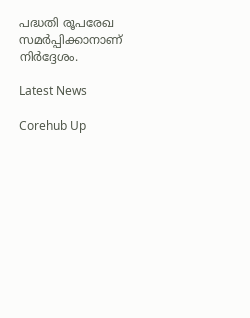പദ്ധതി രൂപരേഖ സമർപ്പിക്കാനാണ് നിർദ്ദേശം.

Latest News

Corehub Up